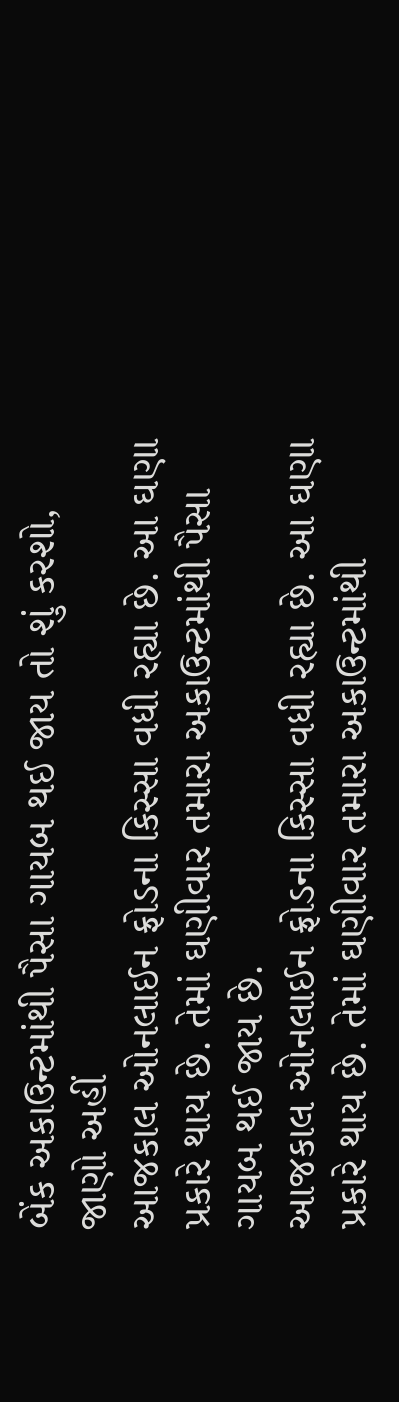બેંક અકાઉન્ટમાંથી પૈસા ગાયબ થઈ જાય તો શું કરશો, જાણો અહીં
આજકાલ ઓનલાઈન ફ્રોડના કિસ્સા વધી રહ્યા છે. આ ઘણા પ્રકારે થાય છે. તેમાં ઘણીવાર તમારા અકાઉન્ટમાંથી પૈસા ગાયબ થઈ જાય છે.
આજકાલ ઓનલાઈન ફ્રોડના કિસ્સા વધી રહ્યા છે. આ ઘણા પ્રકારે થાય છે. તેમાં ઘણીવાર તમારા અકાઉન્ટમાંથી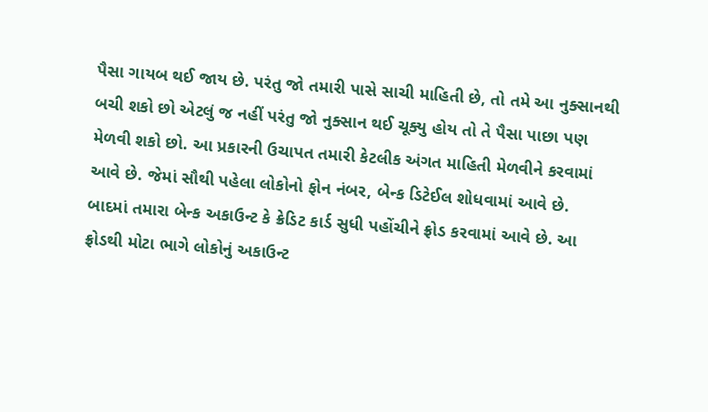પૈસા ગાયબ થઈ જાય છે. પરંતુ જો તમારી પાસે સાચી માહિતી છે, તો તમે આ નુક્સાનથી બચી શકો છો એટલું જ નહીં પરંતુ જો નુક્સાન થઈ ચૂક્યુ હોય તો તે પૈસા પાછા પણ મેળવી શકો છો. આ પ્રકારની ઉચાપત તમારી કેટલીક અંગત માહિતી મેળવીને કરવામાં આવે છે. જેમાં સૌથી પહેલા લોકોનો ફોન નંબર, બેન્ક ડિટેઈલ શોધવામાં આવે છે. બાદમાં તમારા બેન્ક અકાઉન્ટ કે ક્રેડિટ કાર્ડ સુધી પહોંચીને ફ્રોડ કરવામાં આવે છે. આ ફ્રોડથી મોટા ભાગે લોકોનું અકાઉન્ટ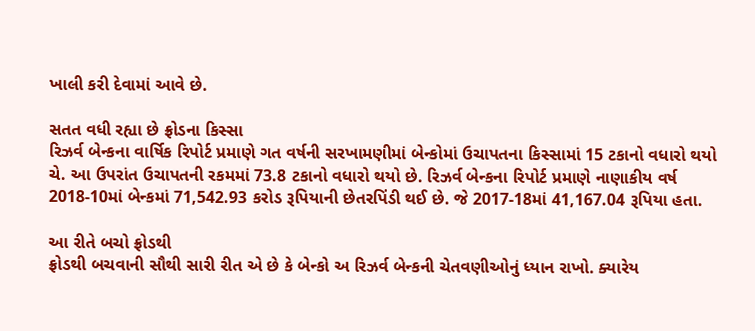ખાલી કરી દેવામાં આવે છે.

સતત વધી રહ્યા છે ફ્રોડના કિસ્સા
રિઝર્વ બેન્કના વાર્ષિક રિપોર્ટ પ્રમાણે ગત વર્ષની સરખામણીમાં બેન્કોમાં ઉચાપતના કિસ્સામાં 15 ટકાનો વધારો થયો ચે. આ ઉપરાંત ઉચાપતની રકમમાં 73.8 ટકાનો વધારો થયો છે. રિઝર્વ બેન્કના રિપોર્ટ પ્રમાણે નાણાકીય વર્ષ 2018-10માં બેન્કમાં 71,542.93 કરોડ રૂપિયાની છેતરપિંડી થઈ છે. જે 2017-18માં 41,167.04 રૂપિયા હતા.

આ રીતે બચો ફ્રોડથી
ફ્રોડથી બચવાની સૌથી સારી રીત એ છે કે બેન્કો અ રિઝર્વ બેન્કની ચેતવણીઓનું ધ્યાન રાખો. ક્યારેય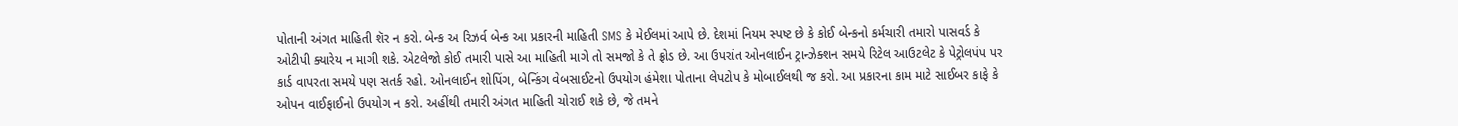પોતાની અંગત માહિતી શૅર ન કરો. બેન્ક અ રિઝર્વ બેન્ક આ પ્રકારની માહિતી SMS કે મેઈલમાં આપે છે. દેશમાં નિયમ સ્પષ્ટ છે કે કોઈ બેન્કનો કર્મચારી તમારો પાસવર્ડ કે ઓટીપી ક્યારેય ન માગી શકે. એટલેજો કોઈ તમારી પાસે આ માહિતી માગે તો સમજો કે તે ફ્રોડ છે. આ ઉપરાંત ઓનલાઈન ટ્રાન્ઝેક્શન સમયે રિટેલ આઉટલેટ કે પેટ્રોલપંપ પર કાર્ડ વાપરતા સમયે પણ સતર્ક રહો. ઓનલાઈન શોપિંગ, બેન્કિંગ વેબસાઈટનો ઉપયોગ હંમેશા પોતાના લેપટોપ કે મોબાઈલથી જ કરો. આ પ્રકારના કામ માટે સાઈબર કાફે કે ઓપન વાઈફાઈનો ઉપયોગ ન કરો. અહીંથી તમારી અંગત માહિતી ચોરાઈ શકે છે, જે તમને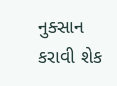નુક્સાન કરાવી શેક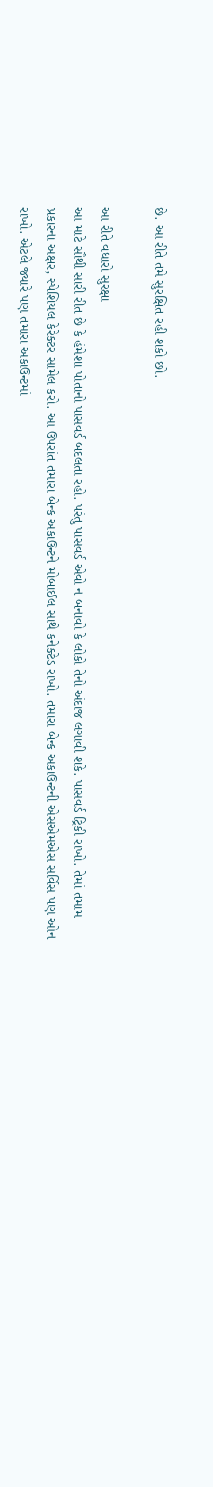છે. આ રીતે તમે સુરક્ષિત રહી શકો છો.

આ રીતે વધારો સુરક્ષા
આ માટે સૌથી સારી રીત છે કે હંમેશા પોતાનો પાસવર્ડ બદલતા રહો. પરંતુ પાસવર્ડ એવો ન બનાવો કે લોકો તેનો અંદાજ લગાવી શકે. પાસવર્ડ ટ્રિકી રાખો. તેમાં તમામ પ્રકારના અક્ષર, સ્પેશિયલ કેરેક્ટર સામેલ કરો. આ ઉપરાંત તમારા બેન્ક અકાઉન્ટને મોબાઈલ સાથે કનેક્ટેડ રાખો. તમારા બેન્ક અકાઉન્ટની એસએમએસ સર્વિસ પણ ઓન રાખો. એટલે જ્યારે પણ તમારા અકાઉન્ટમાં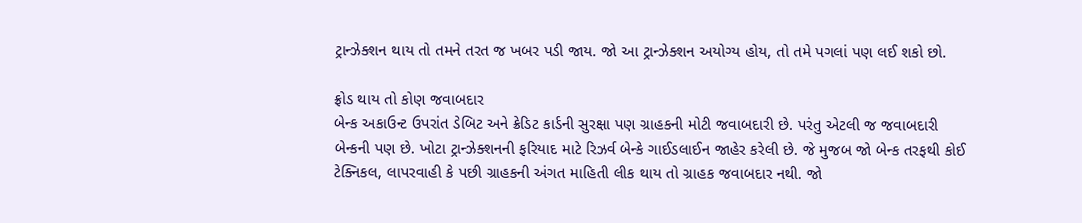ટ્રાન્ઝેક્શન થાય તો તમને તરત જ ખબર પડી જાય. જો આ ટ્રાન્ઝેક્શન અયોગ્ય હોય, તો તમે પગલાં પણ લઈ શકો છો.

ફ્રોડ થાય તો કોણ જવાબદાર
બેન્ક અકાઉન્ટ ઉપરાંત ડેબિટ અને ક્રેડિટ કાર્ડની સુરક્ષા પણ ગ્રાહકની મોટી જવાબદારી છે. પરંતુ એટલી જ જવાબદારી બેન્કની પણ છે. ખોટા ટ્રાન્ઝેક્શનની ફરિયાદ માટે રિઝર્વ બેન્કે ગાઈડલાઈન જાહેર કરેલી છે. જે મુજબ જો બેન્ક તરફથી કોઈ ટેક્નિકલ, લાપરવાહી કે પછી ગ્રાહકની અંગત માહિતી લીક થાય તો ગ્રાહક જવાબદાર નથી. જો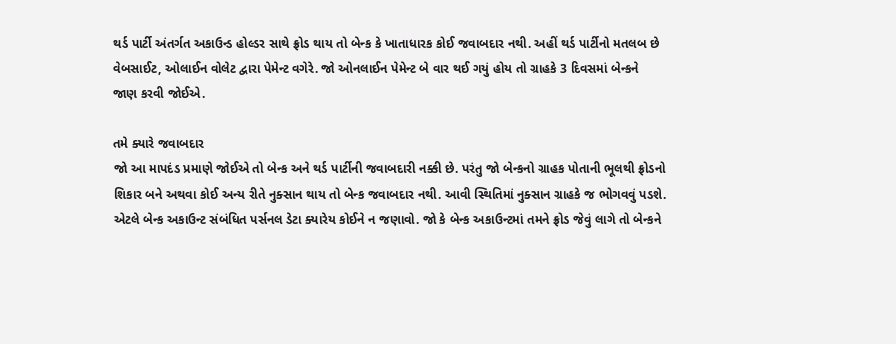થર્ડ પાર્ટી અંતર્ગત અકાઉન્ડ હોલ્ડર સાથે ફ્રોડ થાય તો બેન્ક કે ખાતાધારક કોઈ જવાબદાર નથી. અહીં થર્ડ પાર્ટીનો મતલબ છે વેબસાઈટ, ઓલાઈન વોલેટ દ્વારા પેમેન્ટ વગેરે. જો ઓનલાઈન પેમેન્ટ બે વાર થઈ ગયું હોય તો ગ્રાહકે 3 દિવસમાં બેન્કને જાણ કરવી જોઈએ.

તમે ક્યારે જવાબદાર
જો આ માપદંડ પ્રમાણે જોઈએ તો બેન્ક અને થર્ડ પાર્ટીની જવાબદારી નક્કી છે. પરંતુ જો બેન્કનો ગ્રાહક પોતાની ભૂલથી ફ્રોડનો શિકાર બને અથવા કોઈ અન્ય રીતે નુક્સાન થાય તો બેન્ક જવાબદાર નથી. આવી સ્થિતિમાં નુક્સાન ગ્રાહકે જ ભોગવવું પડશે. એટલે બેન્ક અકાઉન્ટ સંબંધિત પર્સનલ ડેટા ક્યારેય કોઈને ન જણાવો. જો કે બેન્ક અકાઉન્ટમાં તમને ફ્રોડ જેવું લાગે તો બેન્કને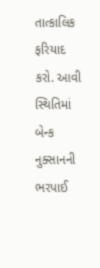તાત્કાલિક ફરિયાદ કરો. આવી સ્થિતિમાં બેન્ક નુક્સાનની ભરપાઈ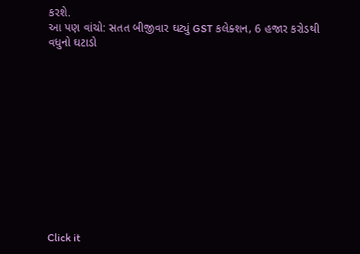કરશે.
આ પણ વાંચો: સતત બીજીવાર ઘટ્યું GST કલેક્શન, 6 હજાર કરોડથી વધુનો ઘટાડો












Click it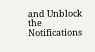and Unblock the Notifications